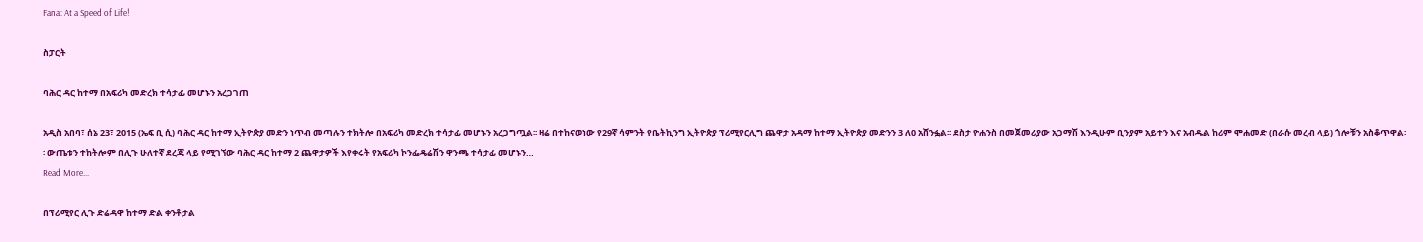Fana: At a Speed of Life!

ስፓርት

ባሕር ዳር ከተማ በአፍሪካ መድረክ ተሳታፊ መሆኑን አረጋገጠ

አዲስ አበባ፣ ሰኔ 23፣ 2015 (ኤፍ ቢ ሲ) ባሕር ዳር ከተማ ኢትዮጵያ መድን ነጥብ መጣሉን ተክትሎ በአፍሪካ መድረክ ተሳታፊ መሆኑን አረጋግጧል፡፡ ዛሬ በተከናወነው የ29ኛ ሳምንት የቤትኪንግ ኢትዮጵያ ፕሪሚየርሊግ ጨዋታ አዳማ ከተማ ኢትዮጵያ መድንን 3 ለ0 አሸንፏል፡፡ ደስታ ዮሐንስ በመጀመሪያው አጋማሽ እንዲሁም ቢንያም አይተን እና አብዱል ከሪም ሞሐመድ (በራሱ መረብ ላይ) ጎሎቹን አስቆጥዋል፡፡ ውጤቱን ተከትሎም በሊጉ ሁለተኛ ደረጃ ላይ የሚገኘው ባሕር ዳር ከተማ 2 ጨዋታዎች እየቀሩት የአፍሪካ ኮንፌዴሬሽን ዋንጫ ተሳታፊ መሆኑን…
Read More...

በፕሪሚየር ሊጉ ድሬዳዋ ከተማ ድል ቀንቶታል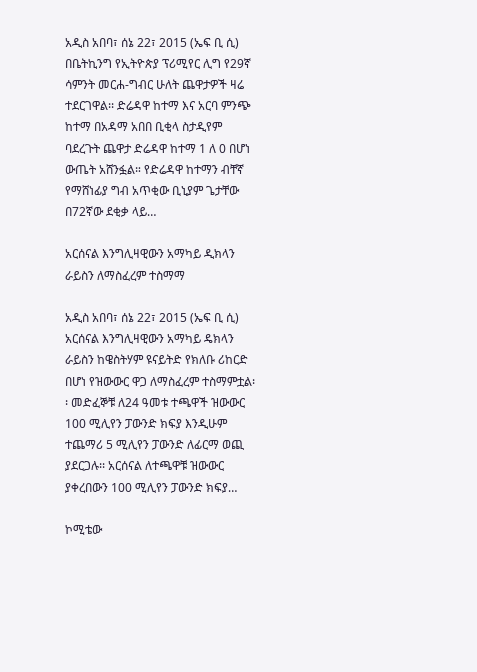አዲስ አበባ፣ ሰኔ 22፣ 2015 (ኤፍ ቢ ሲ) በቤትኪንግ የኢትዮጵያ ፕሪሚየር ሊግ የ29ኛ ሳምንት መርሐ-ግብር ሁለት ጨዋታዎች ዛሬ ተደርገዋል፡፡ ድሬዳዋ ከተማ እና አርባ ምንጭ ከተማ በአዳማ አበበ ቢቂላ ስታዲየም ባደረጉት ጨዋታ ድሬዳዋ ከተማ 1 ለ 0 በሆነ ውጤት አሸንፏል። የድሬዳዋ ከተማን ብቸኛ የማሸነፊያ ግብ አጥቂው ቢኒያም ጌታቸው በ72ኛው ደቂቃ ላይ…

አርሰናል እንግሊዛዊውን አማካይ ዲክላን ራይስን ለማስፈረም ተስማማ

አዲስ አበባ፣ ሰኔ 22፣ 2015 (ኤፍ ቢ ሲ) አርሰናል እንግሊዛዊውን አማካይ ዴክላን ራይስን ከዌስትሃም ዩናይትድ የክለቡ ሪከርድ በሆነ የዝውውር ዋጋ ለማስፈረም ተስማምቷል፡፡ መድፈኞቹ ለ24 ዓመቱ ተጫዋች ዝውውር 100 ሚሊየን ፓውንድ ክፍያ እንዲሁም ተጨማሪ 5 ሚሊየን ፓውንድ ለፊርማ ወጪ ያደርጋሉ፡፡ አርሰናል ለተጫዋቹ ዝውውር ያቀረበውን 100 ሚሊየን ፓውንድ ክፍያ…

ኮሚቴው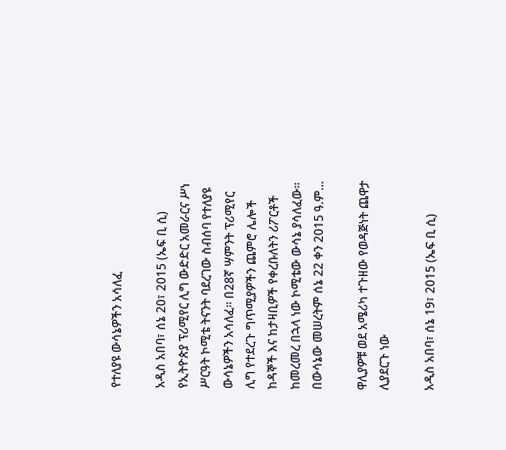የተለያዩ ውሳኔዎችን አሳለፈ

አዲስ አበባ፣ ሰኔ 20፣ 2015 (ኤፍ ቢ ሲ) የኢትዮጵያ ፕሪሚየር ሊግ ውድድር አመራርና ሥነ ሥርዓት ኮሚቴ ትናንት ባደረገው ስብሰባ የተለያዩ ውሳኔዎችን አሳለፈ፡፡ በ28ኛ ሣምንት ፕሪሚየር ሊግ የተደረጉ ግጥሚያዎችን ጨምሮ ሌሎች ከዳኞች እና ከታዛቢዎች የቀረቡለትን ሪፖርቶች ከመረመረ በኋላ ነው ኮሚቴው ውሳኔ ያሳለፈው፡፡ በውሳኔው መሠረትም ሰኔ 22 ቀን 2015 ዓ.ም…

ዋሊያዎቹ ወደ አሜሪካ ተጉዘው የወዳጅነት ጨዋታ ሊያደርጉ ነው

አዲስ አበባ፣ ሰኔ 19፣ 2015 (ኤፍ ቢ ሲ)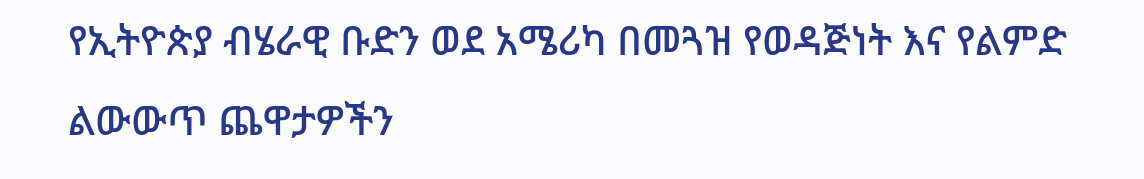የኢትዮጵያ ብሄራዊ ቡድን ወደ አሜሪካ በመጓዝ የወዳጅነት እና የልምድ ልውውጥ ጨዋታዎችን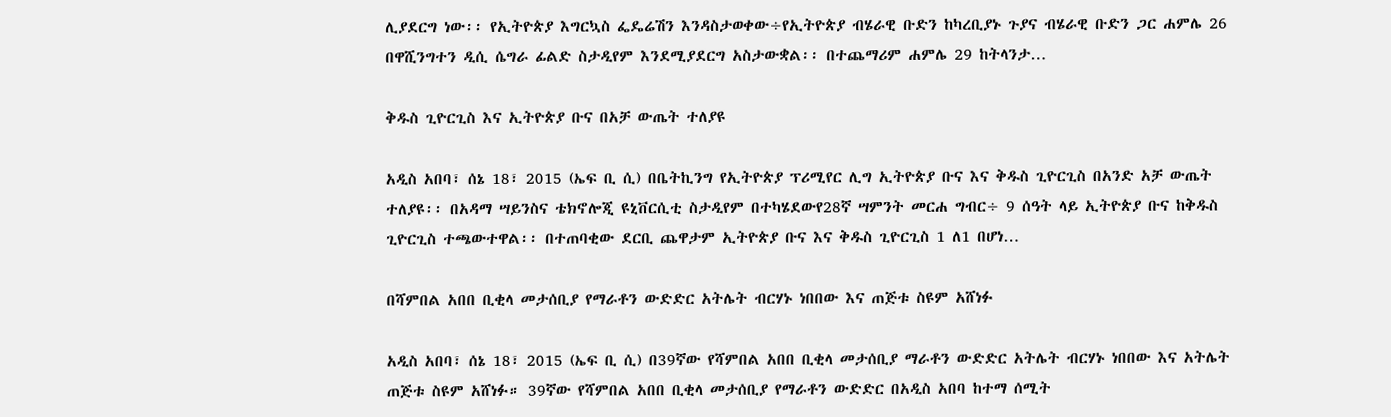ሊያደርግ ነው፡፡ የኢትዮጵያ እግርኳስ ፌዴሬሽን እንዳስታወቀው÷የኢትዮጵያ ብሄራዊ ቡድን ከካረቢያኑ ጉያና ብሄራዊ ቡድን ጋር ሐምሌ 26 በዋሺንግተን ዲሲ ሴግራ ፊልድ ስታዲየም እንደሚያደርግ አስታውቋል፡፡ በተጨማሪም ሐምሌ 29 ከትላንታ…

ቅዱስ ጊዮርጊስ እና ኢትዮጵያ ቡና በአቻ ውጤት ተለያዩ

አዲስ አበባ፣ ሰኔ 18፣ 2015 (ኤፍ ቢ ሲ) በቤትኪንግ የኢትዮጵያ ፕሪሚየር ሊግ ኢትዮጵያ ቡና እና ቅዱስ ጊዮርጊስ በአንድ አቻ ውጤት ተለያዩ፡፡ በአዳማ ሣይንስና ቴክኖሎጂ ዩኒቨርሲቲ ስታዲየም በተካሄደውየ28ኛ ሣምንት መርሐ ግብር÷ 9 ሰዓት ላይ ኢትዮጵያ ቡና ከቅዱስ ጊዮርጊስ ተጫውተዋል፡፡ በተጠባቂው ደርቢ ጨዋታም ኢትዮጵያ ቡና እና ቅዱስ ጊዮርጊስ 1 ለ1 በሆነ…

በሻምበል አበበ ቢቂላ መታሰቢያ የማራቶን ውድድር አትሌት ብርሃኑ ነበበው እና ጠጅቱ ስዩም አሸነፉ

አዲስ አበባ፣ ሰኔ 18፣ 2015 (ኤፍ ቢ ሲ) በ39ኛው የሻምበል አበበ ቢቂላ መታሰቢያ ማራቶን ውድድር አትሌት ብርሃኑ ነበበው እና አትሌት ጠጅቱ ስዩም አሸነፉ። 39ኛው የሻምበል አበበ ቢቂላ መታሰቢያ የማራቶን ውድድር በአዲስ አበባ ከተማ ሰሚት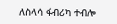ለስላሳ ፋብሪካ ተብሎ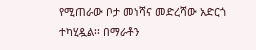የሚጠራው ቦታ መነሻና መድረሻው አድርጎ ተካሂዷል፡፡ በማራቶን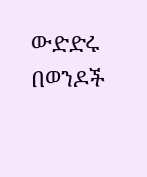ውድድሩ በወንዶች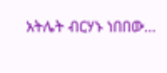አትሌት ብርሃኑ ነበበው…